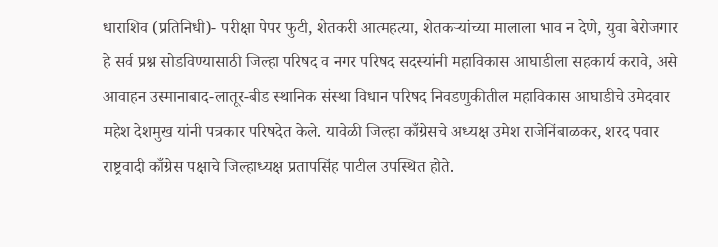धाराशिव (प्रतिनिधी)- परीक्षा पेपर फुटी, शेतकरी आत्महत्या, शेतकऱ्यांच्या मालाला भाव न देणे, युवा बेरोजगार हे सर्व प्रश्न सोडविण्यासाठी जिल्हा परिषद व नगर परिषद सदस्यांनी महाविकास आघाडीला सहकार्य करावे, असे आवाहन उस्मानाबाद-लातूर-बीड स्थानिक संस्था विधान परिषद निवडणुकीतील महाविकास आघाडीचे उमेदवार महेश देशमुख यांनी पत्रकार परिषदेत केले. यावेळी जिल्हा काँग्रेसचे अध्यक्ष उमेश राजेनिंबाळकर, शरद पवार राष्ट्रवादी काँग्रेस पक्षाचे जिल्हाध्यक्ष प्रतापसिंह पाटील उपस्थित होते.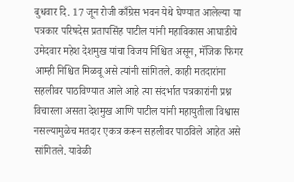बुधवार दि. 17 जून रोजी काँग्रेस भवन येथे घेण्यात आलेल्या या पत्रकार परिषदेस प्रतापसिंह पाटील यांनी महाविकास आघाडीचे उमेदवार महेश देशमुख यांचा विजय निश्चित असून, मॅजिक फिगर आम्ही निश्चित मिळवू असे त्यांनी सांगितले. काही मतदारांना सहलीवर पाठविण्यात आले आहे त्या संदर्भात पत्रकारांनी प्रश्न विचारला असता देशमुख आणि पाटील यांनी महायुतीला विश्वास नसल्यामुळेच मतदार एकत्र करून सहलीवर पाठविले आहेत असे सांगितले. यावेळी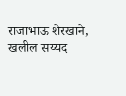राजाभाऊ शेरखाने, खलील सय्यद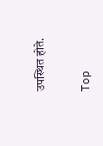उपस्थित होते.


Top